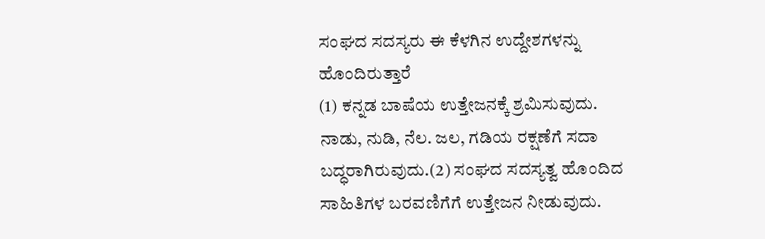ಸಂಘದ ಸದಸ್ಯರು ಈ ಕೆಳಗಿನ ಉದ್ದೇಶಗಳನ್ನು ಹೊಂದಿರುತ್ತಾರೆ
(1) ಕನ್ನಡ ಬಾಷೆಯ ಉತ್ತೇಜನಕ್ಕೆ ಶ್ರಮಿಸುವುದು. ನಾಡು, ನುಡಿ, ನೆಲ. ಜಲ, ಗಡಿಯ ರಕ್ಷಣೆಗೆ ಸದಾ ಬದ್ಧರಾಗಿರುವುದು.(2) ಸಂಘದ ಸದಸ್ಯತ್ವ ಹೊಂದಿದ ಸಾಹಿತಿಗಳ ಬರವಣಿಗೆಗೆ ಉತ್ತೇಜನ ನೀಡುವುದು.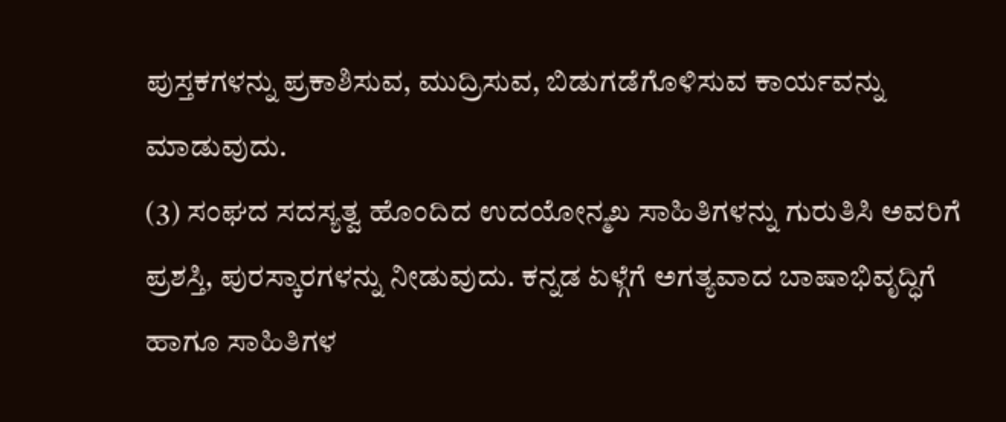ಪುಸ್ತಕಗಳನ್ನು ಪ್ರಕಾಶಿಸುವ, ಮುದ್ರಿಸುವ, ಬಿಡುಗಡೆಗೊಳಿಸುವ ಕಾರ್ಯವನ್ನು ಮಾಡುವುದು.
(3) ಸಂಘದ ಸದಸ್ಯತ್ವ ಹೊಂದಿದ ಉದಯೋನ್ಮಖ ಸಾಹಿತಿಗಳನ್ನು ಗುರುತಿಸಿ ಅವರಿಗೆ ಪ್ರಶಸ್ತಿ, ಪುರಸ್ಕಾರಗಳನ್ನು ನೀಡುವುದು. ಕನ್ನಡ ಏಳ್ಗೆಗೆ ಅಗತ್ಯವಾದ ಬಾಷಾಭಿವೃದ್ಧಿಗೆ ಹಾಗೂ ಸಾಹಿತಿಗಳ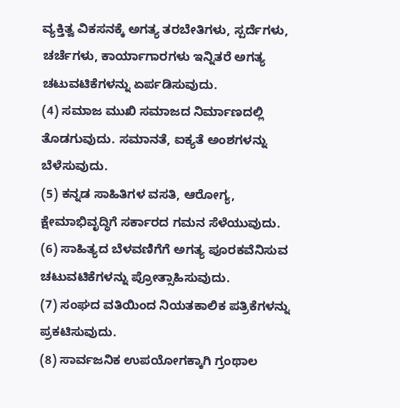ವ್ಯಕ್ತಿತ್ವ ವಿಕಸನಕ್ಕೆ ಅಗತ್ಯ ತರಬೇತಿಗಳು, ಸ್ಪರ್ದೆಗಳು, ಚರ್ಚೆಗಳು, ಕಾರ್ಯಾಗಾರಗಳು ಇನ್ನಿತರೆ ಅಗತ್ಯ ಚಟುವಟಿಕೆಗಳನ್ನು ಏರ್ಪಡಿಸುವುದು.
(4) ಸಮಾಜ ಮುಖಿ ಸಮಾಜದ ನಿರ್ಮಾಣದಲ್ಲಿ ತೊಡಗುವುದು. ಸಮಾನತೆ, ಐಕ್ಯತೆ ಅಂಶಗಳನ್ನು ಬೆಳೆಸುವುದು.
(5) ಕನ್ನಡ ಸಾಹಿತಿಗಳ ವಸತಿ, ಆರೋಗ್ಯ, ಕ್ಷೇಮಾಭಿವೃದ್ಧಿಗೆ ಸರ್ಕಾರದ ಗಮನ ಸೆಳೆಯುವುದು.
(6) ಸಾಹಿತ್ಯದ ಬೆಳವಣಿಗೆಗೆ ಅಗತ್ಯ ಪೂರಕವೆನಿಸುವ ಚಟುವಟಿಕೆಗಳನ್ನು ಪ್ರೋತ್ಸಾಹಿಸುವುದು.
(7) ಸಂಘದ ವತಿಯಿಂದ ನಿಯತಕಾಲಿಕ ಪತ್ರಿಕೆಗಳನ್ನು ಪ್ರಕಟಿಸುವುದು.
(8) ಸಾರ್ವಜನಿಕ ಉಪಯೋಗಕ್ಕಾಗಿ ಗ್ರಂಥಾಲ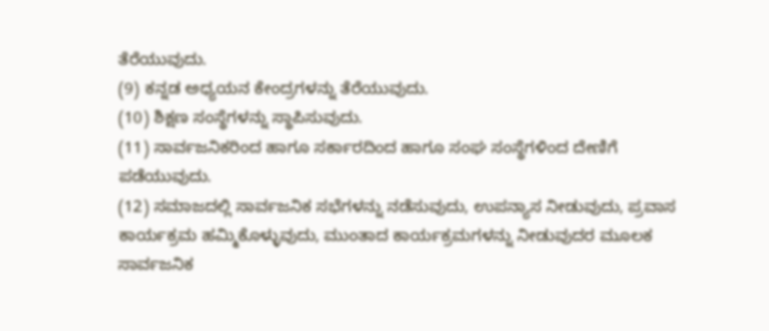ತೆರೆಯುವುದು.
(9) ಕನ್ನಡ ಅಧ್ಯಯನ ಕೇಂದ್ರಗಳನ್ನು ತೆರೆಯುವುದು.
(10) ಶಿಕ್ಷಣ ಸಂಸ್ಥೆಗಳನ್ನು ಸ್ಥಾಪಿಸುವುದು.
(11) ಸಾರ್ವಜನಿಕರಿಂದ ಹಾಗೂ ಸರ್ಕಾರದಿಂದ ಹಾಗೂ ಸಂಘ ಸಂಸ್ಥೆಗಳಿಂದ ದೇಣಿಗೆ ಪಡೆಯುವುದು.
(12) ಸಮಾಜದಲ್ಲಿ ಸಾರ್ವಜನಿಕ ಸಭೆಗಳನ್ನು ನಡೆಸುವುದು, ಉಪನ್ಯಾಸ ನೀಡುವುದು, ಪ್ರವಾಸ ಕಾರ್ಯಕ್ರಮ ಹಮ್ಮಿಕೊಳ್ಳುವುದು, ಮುಂತಾದ ಕಾರ್ಯಕ್ರಮಗಳನ್ನು ನೀಡುವುದರ ಮೂಲಕ ಸಾರ್ವಜನಿಕ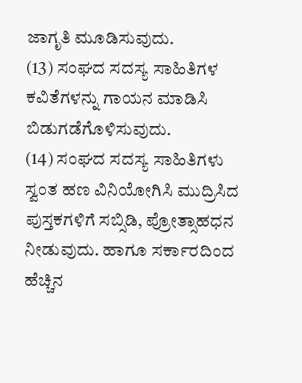ಜಾಗೃತಿ ಮೂಡಿಸುವುದು.
(13) ಸಂಘದ ಸದಸ್ಯ ಸಾಹಿತಿಗಳ ಕವಿತೆಗಳನ್ನು ಗಾಯನ ಮಾಡಿಸಿ ಬಿಡುಗಡೆಗೊಳಿಸುವುದು.
(14) ಸಂಘದ ಸದಸ್ಯ ಸಾಹಿತಿಗಳು ಸ್ವಂತ ಹಣ ವಿನಿಯೋಗಿಸಿ ಮುದ್ರಿಸಿದ ಪುಸ್ತಕಗಳಿಗೆ ಸಬ್ಸಿಡಿ, ಪ್ರೋತ್ಸಾಹಧನ ನೀಡುವುದು. ಹಾಗೂ ಸರ್ಕಾರದಿಂದ ಹೆಚ್ಚಿನ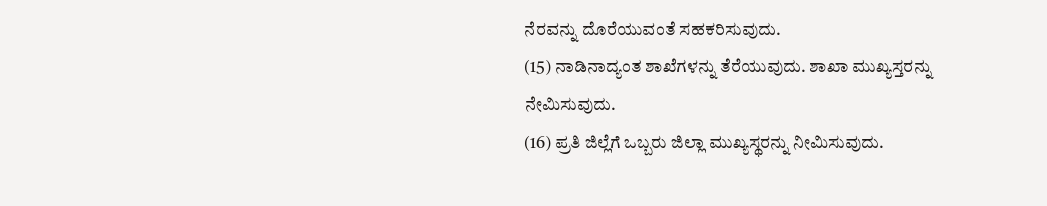ನೆರವನ್ನು ದೊರೆಯುವಂತೆ ಸಹಕರಿಸುವುದು.
(15) ನಾಡಿನಾದ್ಯಂತ ಶಾಖೆಗಳನ್ನು ತೆರೆಯುವುದು. ಶಾಖಾ ಮುಖ್ಯಸ್ತರನ್ನು ನೇಮಿಸುವುದು.
(16) ಪ್ರತಿ ಜಿಲ್ಲೆಗೆ ಒಬ್ಬರು ಜಿಲ್ಲಾ ಮುಖ್ಯಸ್ಥರನ್ನು ನೀಮಿಸುವುದು.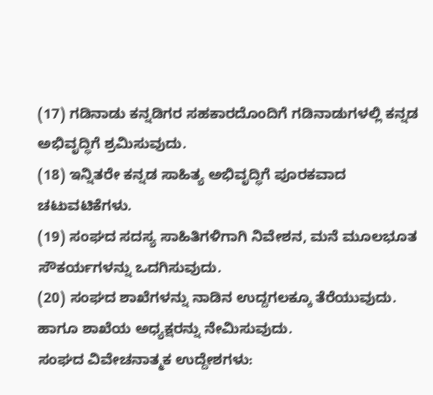(17) ಗಡಿನಾಡು ಕನ್ನಡಿಗರ ಸಹಕಾರದೊಂದಿಗೆ ಗಡಿನಾಡುಗಳಲ್ಲಿ ಕನ್ನಡ ಅಭಿವೃದ್ಧಿಗೆ ಶ್ರಮಿಸುವುದು.
(18) ಇನ್ನಿತರೇ ಕನ್ನಡ ಸಾಹಿತ್ಯ ಅಭಿವೃದ್ಧಿಗೆ ಪೂರಕವಾದ ಚಟುವಟಿಕೆಗಳು.
(19) ಸಂಘದ ಸದಸ್ಯ ಸಾಹಿತಿಗಳಿಗಾಗಿ ನಿವೇಶನ, ಮನೆ ಮೂಲಭೂತ ಸೌಕರ್ಯಗಳನ್ನು ಒದಗಿಸುವುದು.
(20) ಸಂಘದ ಶಾಖೆಗಳನ್ನು ನಾಡಿನ ಉದ್ದಗಲಕ್ಕೂ ತೆರೆಯುವುದು. ಹಾಗೂ ಶಾಖೆಯ ಅಧ್ಯಕ್ಷರನ್ನು ನೇಮಿಸುವುದು.
ಸಂಘದ ವಿವೇಚನಾತ್ಮಕ ಉದ್ದೇಶಗಳು: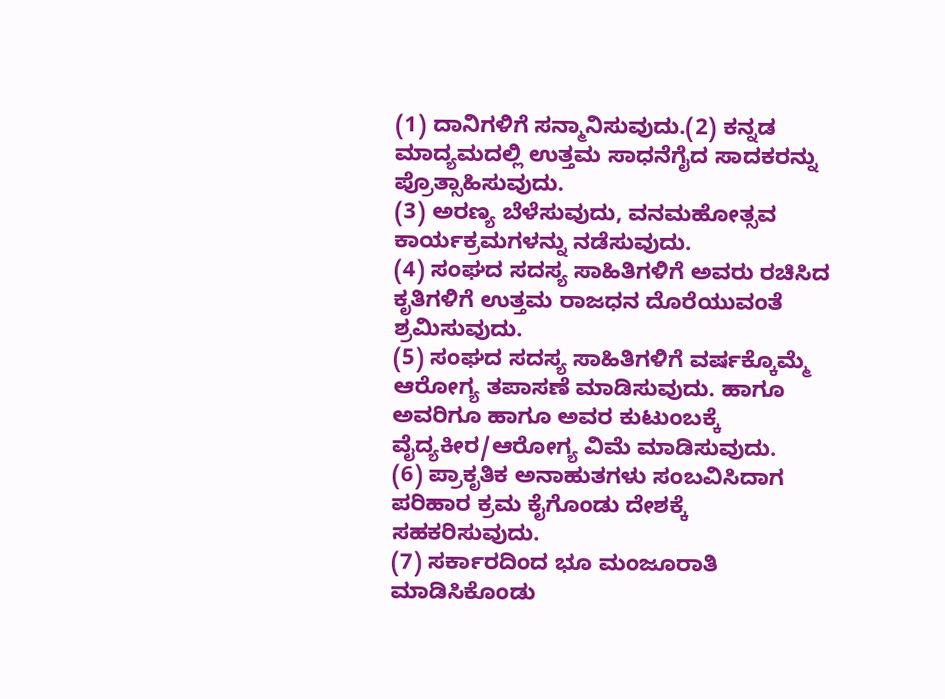(1) ದಾನಿಗಳಿಗೆ ಸನ್ಮಾನಿಸುವುದು.(2) ಕನ್ನಡ ಮಾದ್ಯಮದಲ್ಲಿ ಉತ್ತಮ ಸಾಧನೆಗೈದ ಸಾದಕರನ್ನು ಪ್ರೊತ್ಸಾಹಿಸುವುದು.
(3) ಅರಣ್ಯ ಬೆಳೆಸುವುದು, ವನಮಹೋತ್ಸವ ಕಾರ್ಯಕ್ರಮಗಳನ್ನು ನಡೆಸುವುದು.
(4) ಸಂಘದ ಸದಸ್ಯ ಸಾಹಿತಿಗಳಿಗೆ ಅವರು ರಚಿಸಿದ ಕೃತಿಗಳಿಗೆ ಉತ್ತಮ ರಾಜಧನ ದೊರೆಯುವಂತೆ ಶ್ರಮಿಸುವುದು.
(5) ಸಂಘದ ಸದಸ್ಯ ಸಾಹಿತಿಗಳಿಗೆ ವರ್ಷಕ್ಕೊಮ್ಮೆ ಆರೋಗ್ಯ ತಪಾಸಣೆ ಮಾಡಿಸುವುದು. ಹಾಗೂ ಅವರಿಗೂ ಹಾಗೂ ಅವರ ಕುಟುಂಬಕ್ಕೆ ವೈದ್ಯಕೀರ/ಆರೋಗ್ಯ ವಿಮೆ ಮಾಡಿಸುವುದು.
(6) ಪ್ರಾಕೃತಿಕ ಅನಾಹುತಗಳು ಸಂಬವಿಸಿದಾಗ ಪರಿಹಾರ ಕ್ರಮ ಕೈಗೊಂಡು ದೇಶಕ್ಕೆ ಸಹಕರಿಸುವುದು.
(7) ಸರ್ಕಾರದಿಂದ ಭೂ ಮಂಜೂರಾತಿ ಮಾಡಿಸಿಕೊಂಡು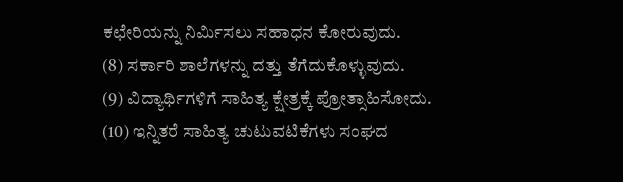ಕಛೇರಿಯನ್ನು ನಿರ್ಮಿಸಲು ಸಹಾಧನ ಕೋರುವುದು.
(8) ಸರ್ಕಾರಿ ಶಾಲೆಗಳನ್ನು ದತ್ತು ತೆಗೆದುಕೊಳ್ಳುವುದು.
(9) ವಿದ್ಯಾರ್ಥಿಗಳಿಗೆ ಸಾಹಿತ್ಯ ಕ್ಷೇತ್ರಕ್ಕೆ ಪ್ರೋತ್ಸಾಹಿಸೋದು.
(10) ಇನ್ನಿತರೆ ಸಾಹಿತ್ಯ ಚುಟುವಟಿಕೆಗಳು ಸಂಘದ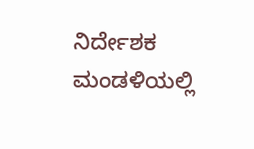ನಿರ್ದೇಶಕ ಮಂಡಳಿಯಲ್ಲಿ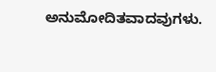ಅನುಮೋದಿತವಾದವುಗಳು.